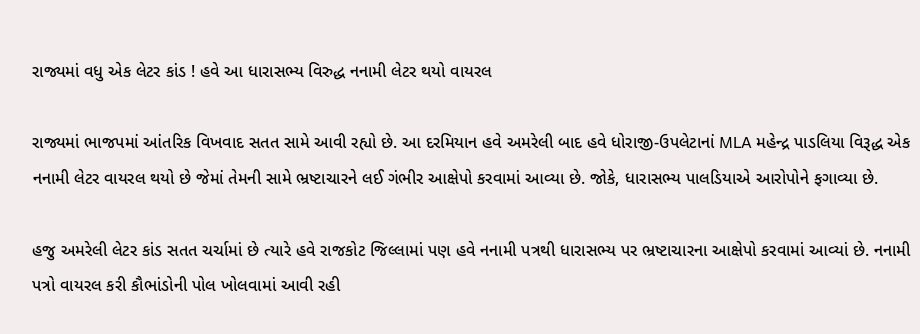રાજ્યમાં વધુ એક લેટર કાંડ ! હવે આ ધારાસભ્ય વિરુદ્ધ નનામી લેટર થયો વાયરલ

રાજ્યમાં ભાજપમાં આંતરિક વિખવાદ સતત સામે આવી રહ્યો છે. આ દરમિયાન હવે અમરેલી બાદ હવે ધોરાજી-ઉપલેટાનાં MLA મહેન્દ્ર પાડલિયા વિરૂદ્ધ એક નનામી લેટર વાયરલ થયો છે જેમાં તેમની સામે ભ્રષ્ટાચારને લઈ ગંભીર આક્ષેપો કરવામાં આવ્યા છે. જોકે, ધારાસભ્ય પાલડિયાએ આરોપોને ફગાવ્યા છે.

હજુ અમરેલી લેટર કાંડ સતત ચર્ચામાં છે ત્યારે હવે રાજકોટ જિલ્લામાં પણ હવે નનામી પત્રથી ધારાસભ્ય પર ભ્રષ્ટાચારના આક્ષેપો કરવામાં આવ્યાં છે. નનામી પત્રો વાયરલ કરી કૌભાંડોની પોલ ખોલવામાં આવી રહી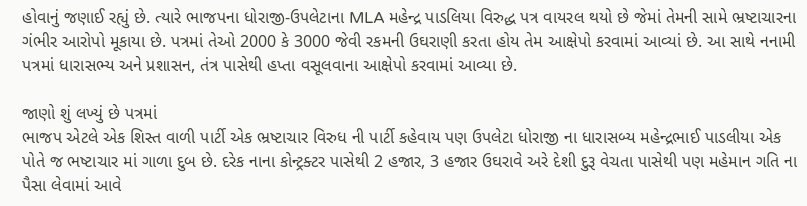હોવાનું જણાઈ રહ્યું છે. ત્યારે ભાજપના ધોરાજી-ઉપલેટાના MLA મહેન્દ્ર પાડલિયા વિરુદ્ધ પત્ર વાયરલ થયો છે જેમાં તેમની સામે ભ્રષ્ટાચારના ગંભીર આરોપો મૂકાયા છે. પત્રમાં તેઓ 2000 કે 3000 જેવી રકમની ઉઘરાણી કરતા હોય તેમ આક્ષેપો કરવામાં આવ્યાં છે. આ સાથે નનામી પત્રમાં ધારાસભ્ય અને પ્રશાસન, તંત્ર પાસેથી હપ્તા વસૂલવાના આક્ષેપો કરવામાં આવ્યા છે.

જાણો શું લખ્યું છે પત્રમાં
ભાજપ એટલે એક શિસ્ત વાળી પાર્ટી એક ભ્રષ્ટાચાર વિરુધ ની પાર્ટી કહેવાય પણ ઉપલેટા ધોરાજી ના ધારાસબ્ય મહેન્દ્રભાઈ પાડલીયા એક પોતે જ ભષ્ટાચાર માં ગાળા દુબ છે. દરેક નાના કોન્ટ્રક્ટર પાસેથી 2 હજાર, 3 હજાર ઉઘરાવે અરે દેશી દુરૂ વેચતા પાસેથી પણ મહેમાન ગતિ ના પૈસા લેવામાં આવે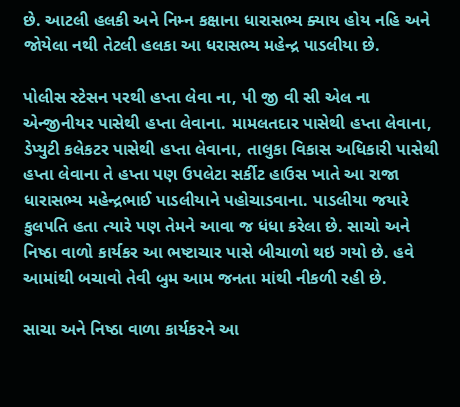છે. આટલી હલકી અને નિમ્ન કક્ષાના ધારાસભ્ય ક્યાય હોય નહિ અને જોયેલા નથી તેટલી હલકા આ ધરાસભ્ય મહેન્દ્ર પાડલીયા છે.

પોલીસ સ્ટેસન પરથી હપ્તા લેવા ના, પી જી વી સી એલ ના એન્જીનીયર પાસેથી હપ્તા લેવાના. મામલતદાર પાસેથી હપ્તા લેવાના, ડેપ્યુટી કલેકટર પાસેથી હપ્તા લેવાના, તાલુકા વિકાસ અધિકારી પાસેથી હપ્તા લેવાના તે હપ્તા પણ ઉપલેટા સર્કીટ હાઉસ ખાતે આ રાજા ધારાસભ્ય મહેન્દ્રભાઈ પાડલીયાને પહોચાડવાના. પાડલીયા જયારે કુલપતિ હતા ત્યારે પણ તેમને આવા જ ધંધા કરેલા છે. સાચો અને નિષ્ઠા વાળો કાર્યકર આ ભષ્ટાચાર પાસે બીચાળો થઇ ગયો છે. હવે આમાંથી બચાવો તેવી બુમ આમ જનતા માંથી નીકળી રહી છે.

સાચા અને નિષ્ઠા વાળા કાર્યકરને આ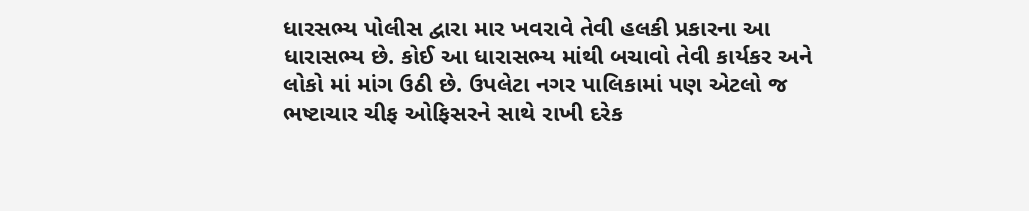ધારસભ્ય પોલીસ દ્વારા માર ખવરાવે તેવી હલકી પ્રકારના આ ધારાસભ્ય છે. કોઈ આ ધારાસભ્ય માંથી બચાવો તેવી કાર્યકર અને લોકો માં માંગ ઉઠી છે. ઉપલેટા નગર પાલિકામાં પણ એટલો જ ભષ્ટાચાર ચીફ ઓફિસરને સાથે રાખી દરેક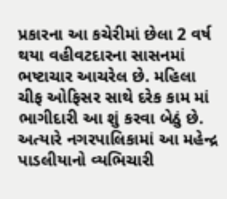પ્રકારના આ કચેરીમાં છેલા 2 વર્ષ થયા વહીવટદારના સાસનમાં ભષ્ટાચાર આચરેલ છે. મહિલા ચીફ ઓફિસર સાથે દરેક કામ માં ભાગીદારી આ શું કરવા બેઠું છે. અત્યારે નગરપાલિકામાં આ મહેન્દ્ર પાડલીયાનો વ્યભિચારી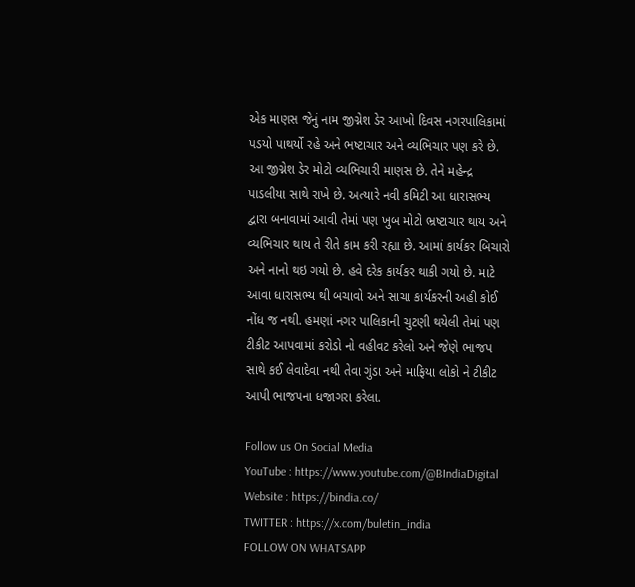એક માણસ જેનું નામ જીગ્નેશ ડેર આખો દિવસ નગરપાલિકામાં પડયો પાથર્યો રહે અને ભષ્ટાચાર અને વ્યભિચાર પણ કરે છે. આ જીગ્નેશ ડેર મોટો વ્યભિચારી માણસ છે. તેને મહેન્દ્ર પાડલીયા સાથે રાખે છે. અત્યારે નવી કમિટી આ ધારાસભ્ય દ્વારા બનાવામાં આવી તેમાં પણ ખુબ મોટો ભ્રષ્ટાચાર થાય અને વ્યભિચાર થાય તે રીતે કામ કરી રહ્યા છે. આમાં કાર્યકર બિચારો અને નાનો થઇ ગયો છે. હવે દરેક કાર્યકર થાકી ગયો છે. માટે આવા ધારાસભ્ય થી બચાવો અને સાચા કાર્યકરની અહી કોઈ નોંધ જ નથી. હમણાં નગર પાલિકાની ચુટણી થયેલી તેમાં પણ ટીકીટ આપવામાં કરોડો નો વહીવટ કરેલો અને જેણે ભાજપ સાથે કઈ લેવાદેવા નથી તેવા ગુંડા અને માફિયા લોકો ને ટીકીટ આપી ભાજ૫ના ધજાગરા કરેલા.

Follow us On Social Media
YouTube : https://www.youtube.com/@BIndiaDigital
Website : https://bindia.co/
TWITTER : https://x.com/buletin_india
FOLLOW ON WHATSAPP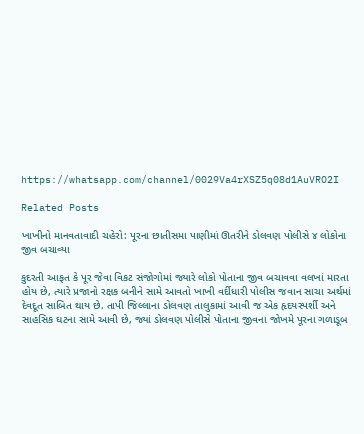https://whatsapp.com/channel/0029Va4rXSZ5q08d1AuVRO2I

Related Posts

ખાખીનો માનવતાવાદી ચહેરો: પૂરના છાતીસમા પાણીમાં ઊતરીને ડોલવણ પોલીસે ૪ લોકોના જીવ બચાવ્યા

કુદરતી આફત કે પૂર જેવા વિકટ સંજોગોમાં જ્યારે લોકો પોતાના જીવ બચાવવા વલખાં મારતા હોય છે, ત્યારે પ્રજાનો રક્ષક બનીને સામે આવતો ખાખી વર્દીધારી પોલીસ જવાન સાચા અર્થમાં દેવદૂત સાબિત થાય છે. તાપી જિલ્લાના ડોલવણ તાલુકામાં આવી જ એક હૃદયસ્પર્શી અને સાહસિક ઘટના સામે આવી છે, જ્યાં ડોલવણ પોલીસે પોતાના જીવના જોખમે પૂરના ગળાડૂબ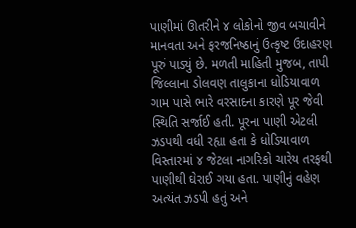પાણીમાં ઊતરીને ૪ લોકોનો જીવ બચાવીને માનવતા અને ફરજનિષ્ઠાનું ઉત્કૃષ્ટ ઉદાહરણ પૂરું પાડ્યું છે. મળતી માહિતી મુજબ, તાપી જિલ્લાના ડોલવણ તાલુકાના ધોડિયાવાળ ગામ પાસે ભારે વરસાદના કારણે પૂર જેવી સ્થિતિ સર્જાઈ હતી. પૂરના પાણી એટલી ઝડપથી વધી રહ્યા હતા કે ધોડિયાવાળ વિસ્તારમાં ૪ જેટલા નાગરિકો ચારેય તરફથી પાણીથી ઘેરાઈ ગયા હતા. પાણીનું વહેણ અત્યંત ઝડપી હતું અને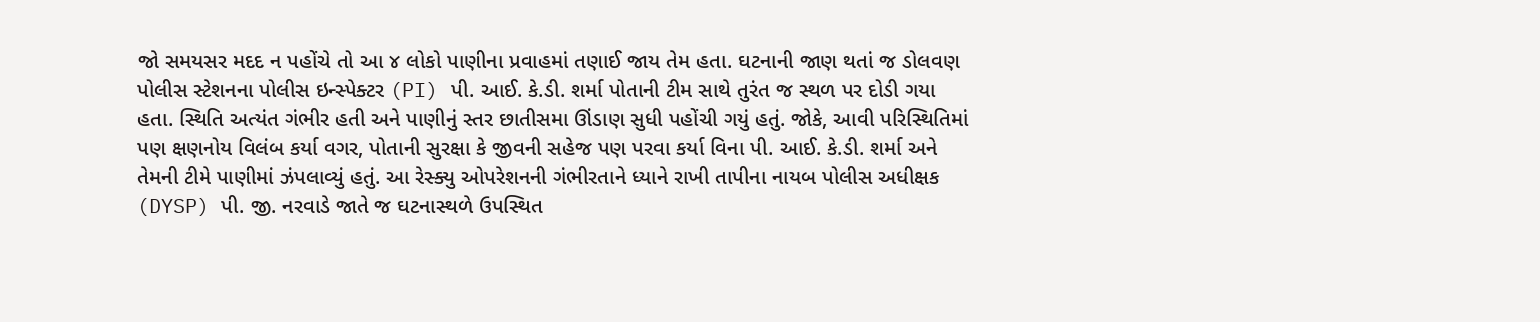જો સમયસર મદદ ન પહોંચે તો આ ૪ લોકો પાણીના પ્રવાહમાં તણાઈ જાય તેમ હતા. ઘટનાની જાણ થતાં જ ડોલવણ પોલીસ સ્ટેશનના પોલીસ ઇન્સ્પેક્ટર (PI) પી. આઈ. કે.ડી. શર્મા પોતાની ટીમ સાથે તુરંત જ સ્થળ પર દોડી ગયા હતા. સ્થિતિ અત્યંત ગંભીર હતી અને પાણીનું સ્તર છાતીસમા ઊંડાણ સુધી પહોંચી ગયું હતું. જોકે, આવી પરિસ્થિતિમાં પણ ક્ષણનોય વિલંબ કર્યા વગર, પોતાની સુરક્ષા કે જીવની સહેજ પણ પરવા કર્યા વિના પી. આઈ. કે.ડી. શર્મા અને તેમની ટીમે પાણીમાં ઝંપલાવ્યું હતું. આ રેસ્ક્યુ ઓપરેશનની ગંભીરતાને ધ્યાને રાખી તાપીના નાયબ પોલીસ અધીક્ષક (DYSP) પી. જી. નરવાડે જાતે જ ઘટનાસ્થળે ઉપસ્થિત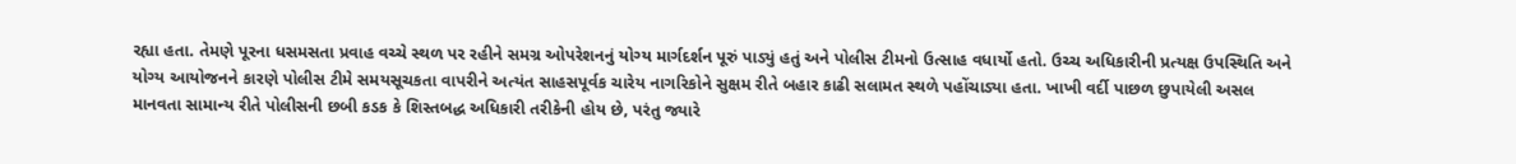રહ્યા હતા. તેમણે પૂરના ધસમસતા પ્રવાહ વચ્ચે સ્થળ પર રહીને સમગ્ર ઓપરેશનનું યોગ્ય માર્ગદર્શન પૂરું પાડ્યું હતું અને પોલીસ ટીમનો ઉત્સાહ વધાર્યો હતો. ઉચ્ચ અધિકારીની પ્રત્યક્ષ ઉપસ્થિતિ અને યોગ્ય આયોજનને કારણે પોલીસ ટીમે સમયસૂચકતા વાપરીને અત્યંત સાહસપૂર્વક ચારેય નાગરિકોને સુક્ષમ રીતે બહાર કાઢી સલામત સ્થળે પહોંચાડ્યા હતા. ખાખી વર્દી પાછળ છુપાયેલી અસલ માનવતા સામાન્ય રીતે પોલીસની છબી કડક કે શિસ્તબદ્ધ અધિકારી તરીકેની હોય છે, પરંતુ જ્યારે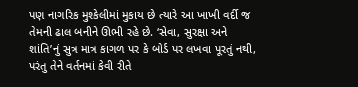પણ નાગરિક મુશ્કેલીમાં મુકાય છે ત્યારે આ ખાખી વર્દી જ તેમની ઢાલ બનીને ઊભી રહે છે. ‘સેવા, સુરક્ષા અને શાંતિ’નું સુત્ર માત્ર કાગળ પર કે બોર્ડ પર લખવા પૂરતું નથી, પરંતુ તેને વર્તનમાં કેવી રીતે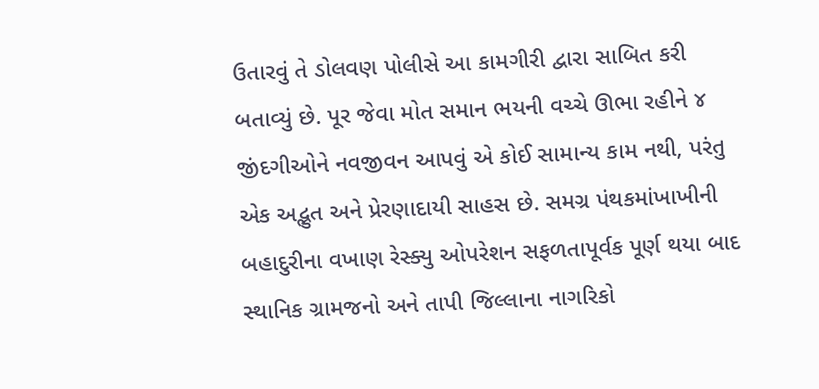ઉતારવું તે ડોલવણ પોલીસે આ કામગીરી દ્વારા સાબિત કરી બતાવ્યું છે. પૂર જેવા મોત સમાન ભયની વચ્ચે ઊભા રહીને ૪ જીંદગીઓને નવજીવન આપવું એ કોઈ સામાન્ય કામ નથી, પરંતુ એક અદ્ભુત અને પ્રેરણાદાયી સાહસ છે. સમગ્ર પંથકમાંખાખીની બહાદુરીના વખાણ રેસ્ક્યુ ઓપરેશન સફળતાપૂર્વક પૂર્ણ થયા બાદ સ્થાનિક ગ્રામજનો અને તાપી જિલ્લાના નાગરિકો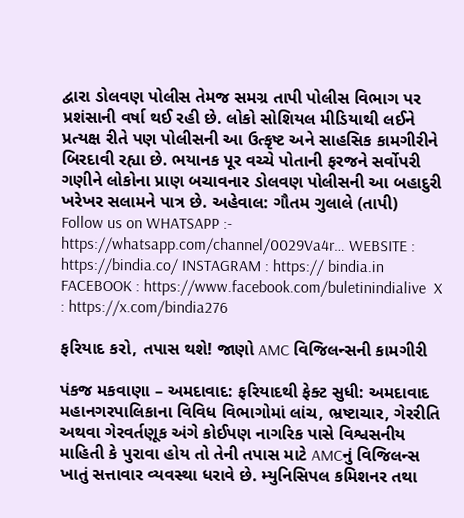દ્વારા ડોલવણ પોલીસ તેમજ સમગ્ર તાપી પોલીસ વિભાગ પર પ્રશંસાની વર્ષા થઈ રહી છે. લોકો સોશિયલ મીડિયાથી લઈને પ્રત્યક્ષ રીતે પણ પોલીસની આ ઉત્કૃષ્ટ અને સાહસિક કામગીરીને બિરદાવી રહ્યા છે. ભયાનક પૂર વચ્ચે પોતાની ફરજને સર્વોપરી ગણીને લોકોના પ્રાણ બચાવનાર ડોલવણ પોલીસની આ બહાદુરી ખરેખર સલામને પાત્ર છે. અહેવાલ: ગૌતમ ગુલાલે (તાપી)   Follow us on WHATSAPP :- https://whatsapp.com/channel/0029Va4r… WEBSITE : https://bindia.co/ INSTAGRAM : https:// bindia.in FACEBOOK : https://www.facebook.com/buletinindialive  X : https://x.com/bindia276

ફરિયાદ કરો, તપાસ થશે! જાણો AMC વિજિલન્સની કામગીરી

પંકજ મકવાણા – અમદાવાદ: ફરિયાદથી ફેક્ટ સુધી: અમદાવાદ મહાનગરપાલિકાના વિવિધ વિભાગોમાં લાંચ, ભ્રષ્ટાચાર, ગેરરીતિ અથવા ગેરવર્તણૂક અંગે કોઈપણ નાગરિક પાસે વિશ્વસનીય માહિતી કે પુરાવા હોય તો તેની તપાસ માટે AMCનું વિજિલન્સ ખાતું સત્તાવાર વ્યવસ્થા ધરાવે છે. મ્યુનિસિપલ કમિશનર તથા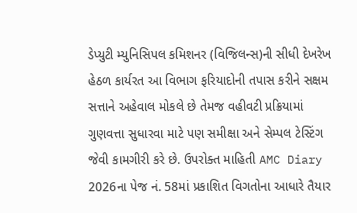ડેપ્યુટી મ્યુનિસિપલ કમિશનર (વિજિલન્સ)ની સીધી દેખરેખ હેઠળ કાર્યરત આ વિભાગ ફરિયાદોની તપાસ કરીને સક્ષમ સત્તાને અહેવાલ મોકલે છે તેમજ વહીવટી પ્રક્રિયામાં ગુણવત્તા સુધારવા માટે પણ સમીક્ષા અને સેમ્પલ ટેસ્ટિંગ જેવી કામગીરી કરે છે. ઉપરોક્ત માહિતી AMC Diary 2026ના પેજ નં. 58માં પ્રકાશિત વિગતોના આધારે તૈયાર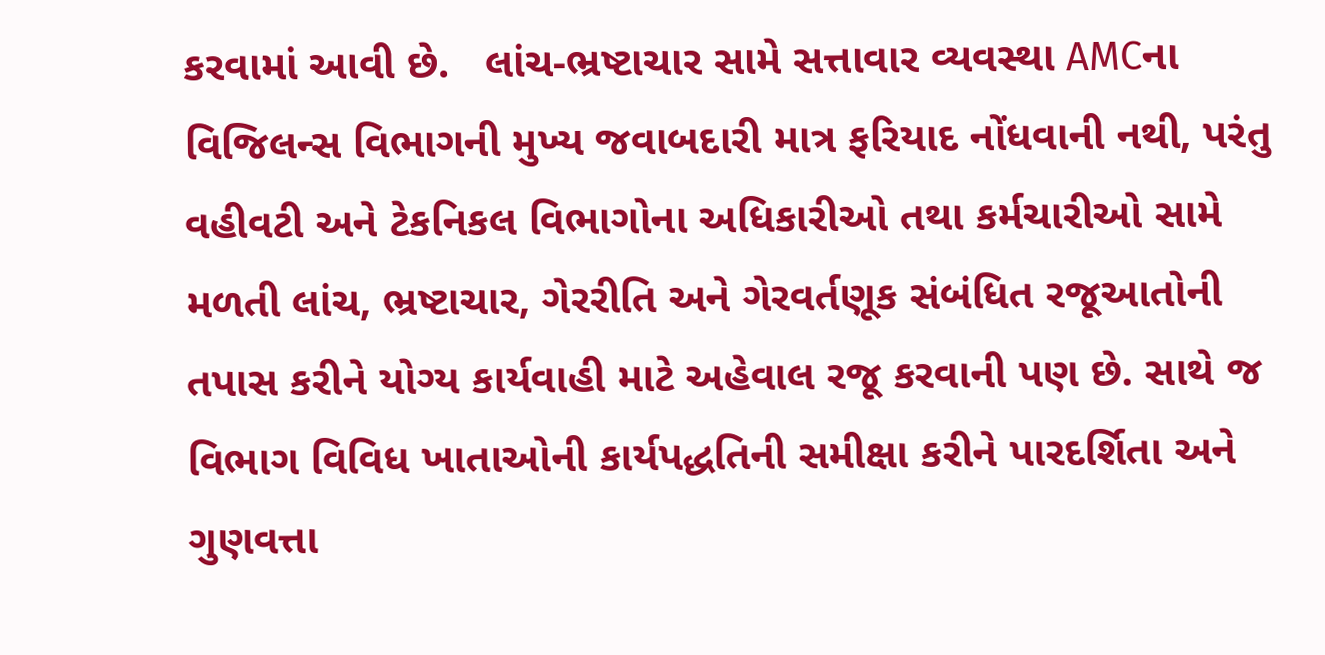કરવામાં આવી છે.   લાંચ-ભ્રષ્ટાચાર સામે સત્તાવાર વ્યવસ્થા AMCના વિજિલન્સ વિભાગની મુખ્ય જવાબદારી માત્ર ફરિયાદ નોંધવાની નથી, પરંતુ વહીવટી અને ટેકનિકલ વિભાગોના અધિકારીઓ તથા કર્મચારીઓ સામે મળતી લાંચ, ભ્રષ્ટાચાર, ગેરરીતિ અને ગેરવર્તણૂક સંબંધિત રજૂઆતોની તપાસ કરીને યોગ્ય કાર્યવાહી માટે અહેવાલ રજૂ કરવાની પણ છે. સાથે જ વિભાગ વિવિધ ખાતાઓની કાર્યપદ્ધતિની સમીક્ષા કરીને પારદર્શિતા અને ગુણવત્તા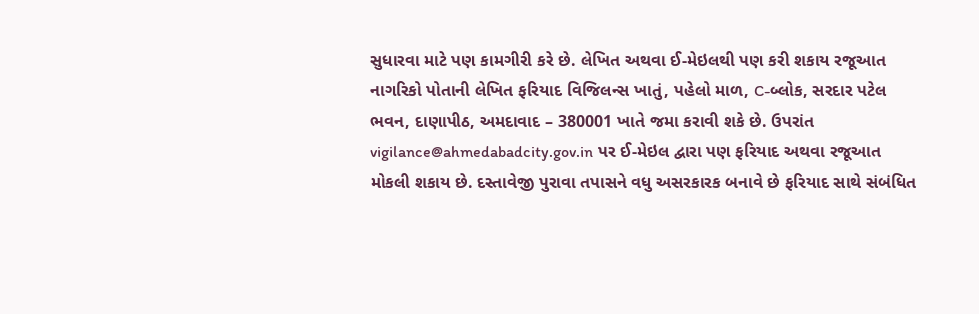સુધારવા માટે પણ કામગીરી કરે છે. લેખિત અથવા ઈ-મેઇલથી પણ કરી શકાય રજૂઆત નાગરિકો પોતાની લેખિત ફરિયાદ વિજિલન્સ ખાતું, પહેલો માળ, C-બ્લોક, સરદાર પટેલ ભવન, દાણાપીઠ, અમદાવાદ – 380001 ખાતે જમા કરાવી શકે છે. ઉપરાંત vigilance@ahmedabadcity.gov.in પર ઈ-મેઇલ દ્વારા પણ ફરિયાદ અથવા રજૂઆત મોકલી શકાય છે. દસ્તાવેજી પુરાવા તપાસને વધુ અસરકારક બનાવે છે ફરિયાદ સાથે સંબંધિત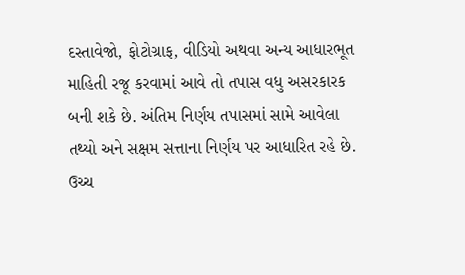દસ્તાવેજો, ફોટોગ્રાફ, વીડિયો અથવા અન્ય આધારભૂત માહિતી રજૂ કરવામાં આવે તો તપાસ વધુ અસરકારક બની શકે છે. અંતિમ નિર્ણય તપાસમાં સામે આવેલા તથ્યો અને સક્ષમ સત્તાના નિર્ણય પર આધારિત રહે છે. ઉચ્ચ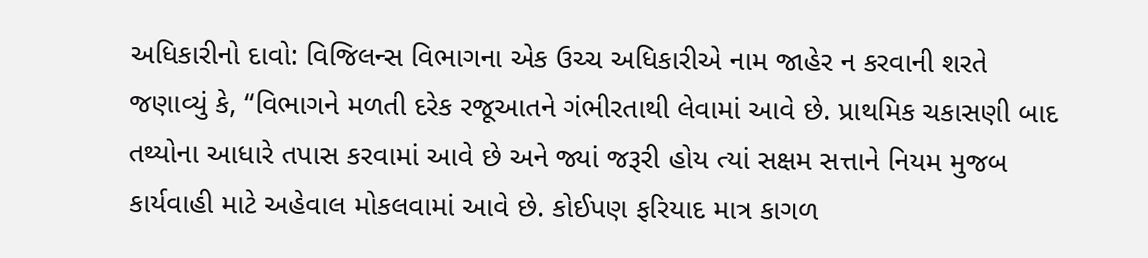અધિકારીનો દાવો: વિજિલન્સ વિભાગના એક ઉચ્ચ અધિકારીએ નામ જાહેર ન કરવાની શરતે જણાવ્યું કે, “વિભાગને મળતી દરેક રજૂઆતને ગંભીરતાથી લેવામાં આવે છે. પ્રાથમિક ચકાસણી બાદ તથ્યોના આધારે તપાસ કરવામાં આવે છે અને જ્યાં જરૂરી હોય ત્યાં સક્ષમ સત્તાને નિયમ મુજબ કાર્યવાહી માટે અહેવાલ મોકલવામાં આવે છે. કોઈપણ ફરિયાદ માત્ર કાગળ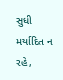સુધી મર્યાદિત ન રહે,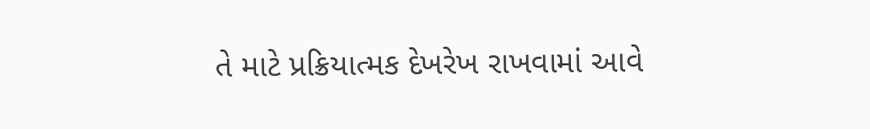તે માટે પ્રક્રિયાત્મક દેખરેખ રાખવામાં આવે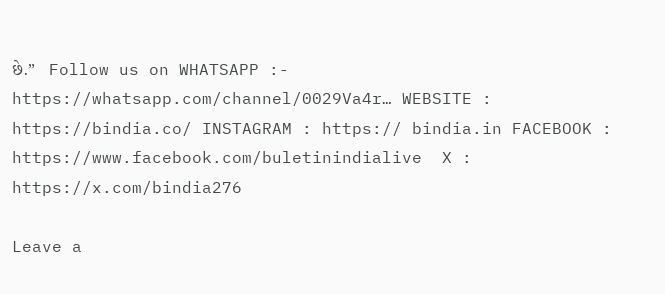છે.”   Follow us on WHATSAPP :- https://whatsapp.com/channel/0029Va4r… WEBSITE : https://bindia.co/ INSTAGRAM : https:// bindia.in FACEBOOK : https://www.facebook.com/buletinindialive  X : https://x.com/bindia276

Leave a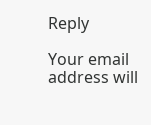Reply

Your email address will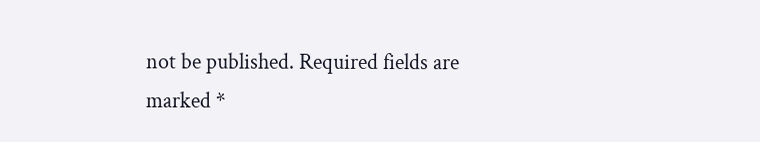not be published. Required fields are marked *